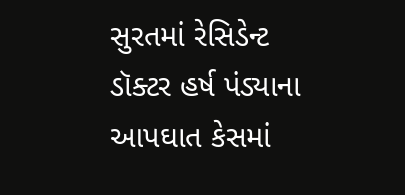સુરતમાં રેસિડેન્ટ ડૉક્ટર હર્ષ પંડ્યાના આપઘાત કેસમાં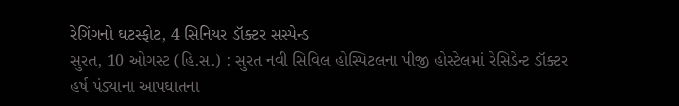રેગિંગનો ઘટસ્ફોટ, 4 સિનિયર ડૉક્ટર સસ્પેન્ડ
સુરત, 10 ઓગસ્ટ (હિ.સ.) : સુરત નવી સિવિલ હોસ્પિટલના પીજી હોસ્ટેલમાં રેસિડેન્ટ ડૉક્ટર હર્ષ પંડ્યાના આપઘાતના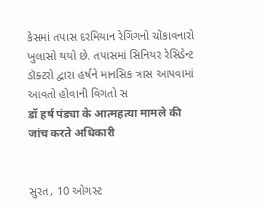કેસમાં તપાસ દરમિયાન રેગિંગનો ચોંકાવનારો ખુલાસો થયો છે. તપાસમાં સિનિયર રેસિડેન્ટ ડૉક્ટરો દ્વારા હર્ષને માનસિક ત્રાસ આપવામાં આવતો હોવાની વિગતો સ
डॉ हर्ष पंड्या के आत्महत्या मामले की जांच करते अधिकारी


સુરત, 10 ઓગસ્ટ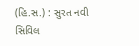(હિ.સ.) : સુરત નવી સિવિલ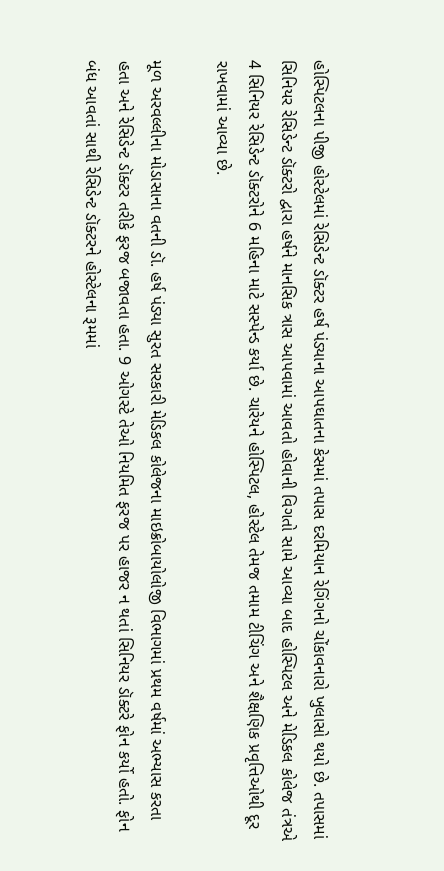હોસ્પિટલના પીજી હોસ્ટેલમાં રેસિડેન્ટ ડૉક્ટર હર્ષ પંડ્યાના આપઘાતના કેસમાં તપાસ દરમિયાન રેગિંગનો ચોંકાવનારો ખુલાસો થયો છે. તપાસમાં સિનિયર રેસિડેન્ટ ડૉક્ટરો દ્વારા હર્ષને માનસિક ત્રાસ આપવામાં આવતો હોવાની વિગતો સામે આવ્યા બાદ હોસ્પિટલ અને મેડિકલ કોલેજ તંત્રએ 4 સિનિયર રેસિડેન્ટ ડૉક્ટરોને 6 મહિના માટે સસ્પેન્ડ કર્યા છે. ચારેયને હોસ્પિટલ, હોસ્ટેલ તેમજ તમામ ટીચિંગ અને શૈક્ષણિક પ્રવૃત્તિઓથી દૂર રાખવામાં આવ્યા છે.

મૂળ અરવલ્લીના મોડાસાના વતની ડૉ. હર્ષ પંડ્યા સુરત સરકારી મેડિકલ કોલેજના માઇક્રોબાયોલોજી વિભાગમાં પ્રથમ વર્ષમાં અભ્યાસ કરતા હતા અને રેસિડેન્ટ ડૉક્ટર તરીકે ફરજ બજાવતા હતા. 9 ઓગસ્ટે તેઓ નિયમિત ફરજ પર હાજર ન થતાં સિનિયર ડૉક્ટરે ફોન કર્યો હતો. ફોન બંધ આવતાં સાથી રેસિડેન્ટ ડૉક્ટરને હોસ્ટેલના રૂમમાં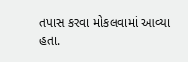તપાસ કરવા મોકલવામાં આવ્યા હતા.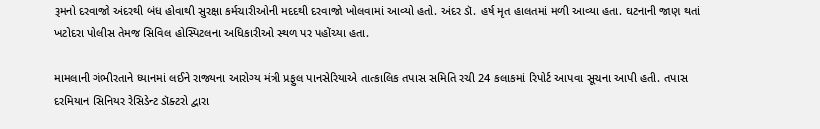રૂમનો દરવાજો અંદરથી બંધ હોવાથી સુરક્ષા કર્મચારીઓની મદદથી દરવાજો ખોલવામાં આવ્યો હતો. અંદર ડૉ. હર્ષ મૃત હાલતમાં મળી આવ્યા હતા. ઘટનાની જાણ થતાં ખટોદરા પોલીસ તેમજ સિવિલ હોસ્પિટલના અધિકારીઓ સ્થળ પર પહોંચ્યા હતા.

મામલાની ગંભીરતાને ધ્યાનમાં લઈને રાજ્યના આરોગ્ય મંત્રી પ્રફુલ પાનસેરિયાએ તાત્કાલિક તપાસ સમિતિ રચી 24 કલાકમાં રિપોર્ટ આપવા સૂચના આપી હતી. તપાસ દરમિયાન સિનિયર રેસિડેન્ટ ડૉક્ટરો દ્વારા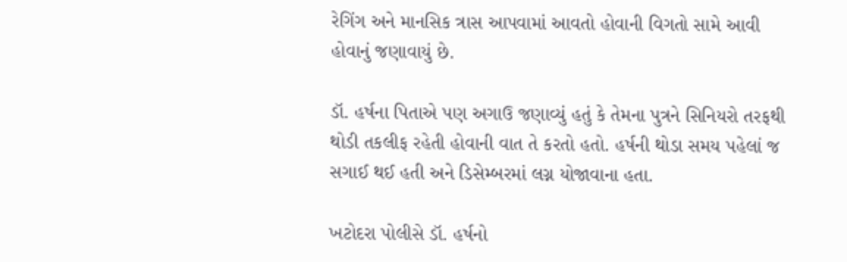રેગિંગ અને માનસિક ત્રાસ આપવામાં આવતો હોવાની વિગતો સામે આવી હોવાનું જણાવાયું છે.

ડૉ. હર્ષના પિતાએ પણ અગાઉ જણાવ્યું હતું કે તેમના પુત્રને સિનિયરો તરફથી થોડી તકલીફ રહેતી હોવાની વાત તે કરતો હતો. હર્ષની થોડા સમય પહેલાં જ સગાઈ થઈ હતી અને ડિસેમ્બરમાં લગ્ન યોજાવાના હતા.

ખટોદરા પોલીસે ડૉ. હર્ષનો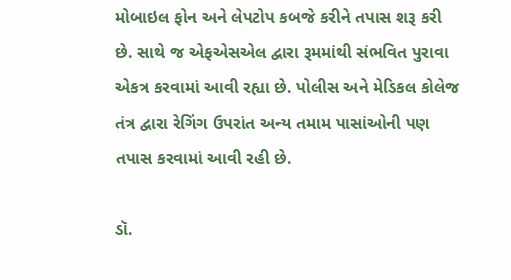મોબાઇલ ફોન અને લેપટોપ કબજે કરીને તપાસ શરૂ કરી છે. સાથે જ એફએસએલ દ્વારા રૂમમાંથી સંભવિત પુરાવા એકત્ર કરવામાં આવી રહ્યા છે. પોલીસ અને મેડિકલ કોલેજ તંત્ર દ્વારા રેગિંગ ઉપરાંત અન્ય તમામ પાસાંઓની પણ તપાસ કરવામાં આવી રહી છે.

ડૉ.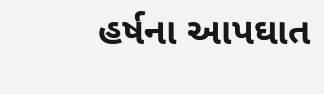હર્ષના આપઘાત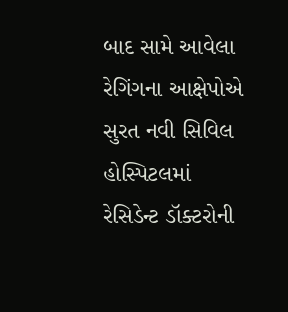બાદ સામે આવેલા રેગિંગના આક્ષેપોએ સુરત નવી સિવિલ હોસ્પિટલમાં રેસિડેન્ટ ડૉક્ટરોની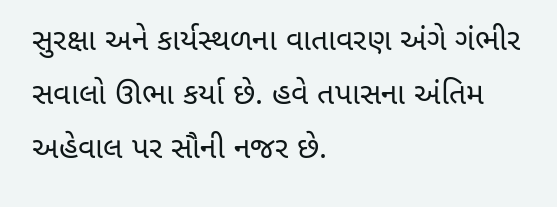સુરક્ષા અને કાર્યસ્થળના વાતાવરણ અંગે ગંભીર સવાલો ઊભા કર્યા છે. હવે તપાસના અંતિમ અહેવાલ પર સૌની નજર છે.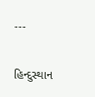---

હિન્દુસ્થાન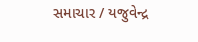સમાચાર / યજુવેન્દ્ર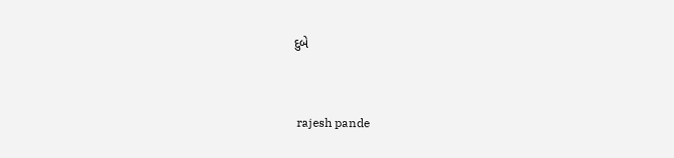દુબે


 rajesh pande